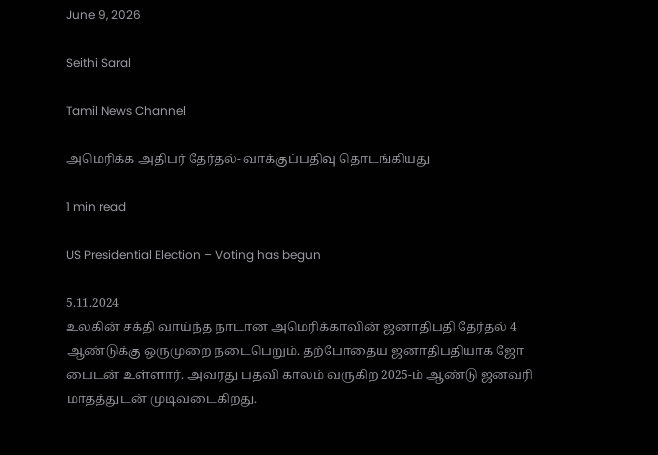June 9, 2026

Seithi Saral

Tamil News Channel

அமெரிக்க அதிபர் தேர்தல்- வாக்குப்பதிவு தொடங்கியது

1 min read

US Presidential Election – Voting has begun

5.11.2024
உலகின் சக்தி வாய்ந்த நாடான அமெரிக்காவின் ஜனாதிபதி தேர்தல் 4 ஆண்டுக்கு ஒருமுறை நடைபெறும். தற்போதைய ஜனாதிபதியாக ஜோ பைடன் உள்ளார். அவரது பதவி காலம் வருகிற 2025-ம் ஆண்டு ஜனவரி மாதத்துடன் முடிவடைகிறது.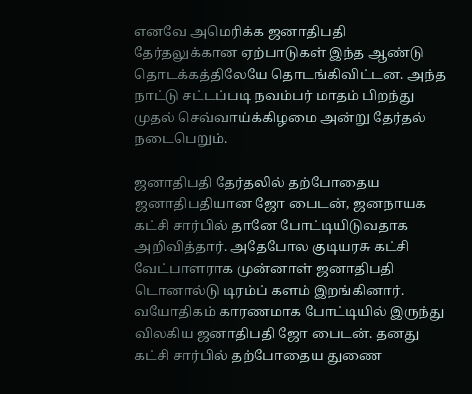எனவே அமெரிக்க ஜனாதிபதி தேர்தலுக்கான ஏற்பாடுகள் இந்த ஆண்டு தொடக்கத்திலேயே தொடங்கிவிட்டன. அந்த நாட்டு சட்டப்படி நவம்பர் மாதம் பிறந்து முதல் செவ்வாய்க்கிழமை அன்று தேர்தல் நடைபெறும்.

ஜனாதிபதி தேர்தலில் தற்போதைய ஜனாதிபதியான ஜோ பைடன், ஜனநாயக கட்சி சார்பில் தானே போட்டியிடுவதாக அறிவித்தார். அதேபோல குடியரசு கட்சி வேட்பாளராக முன்னாள் ஜனாதிபதி டொனால்டு டிரம்ப் களம் இறங்கினார். வயோதிகம் காரணமாக போட்டியில் இருந்து விலகிய ஜனாதிபதி ஜோ பைடன். தனது கட்சி சார்பில் தற்போதைய துணை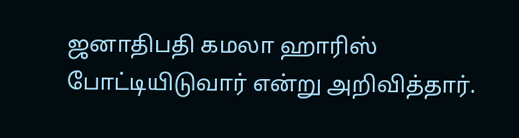ஜனாதிபதி கமலா ஹாரிஸ் போட்டியிடுவார் என்று அறிவித்தார்.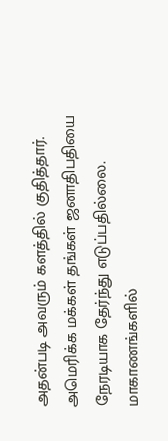அதன்படி அவரும் களத்தில் குதித்தார்.
அமெரிக்க மக்கள் தங்கள் ஜனாதிபதியை நேரடியாக தேர்ந்து எடுப்பதில்லை. மாகாணங்களில்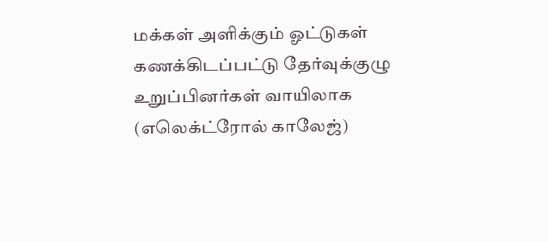மக்கள் அளிக்கும் ஓட்டுகள் கணக்கிடப்பட்டு தேர்வுக்குழு உறுப்பினர்கள் வாயிலாக (எலெக்ட்ரோல் காலேஜ்)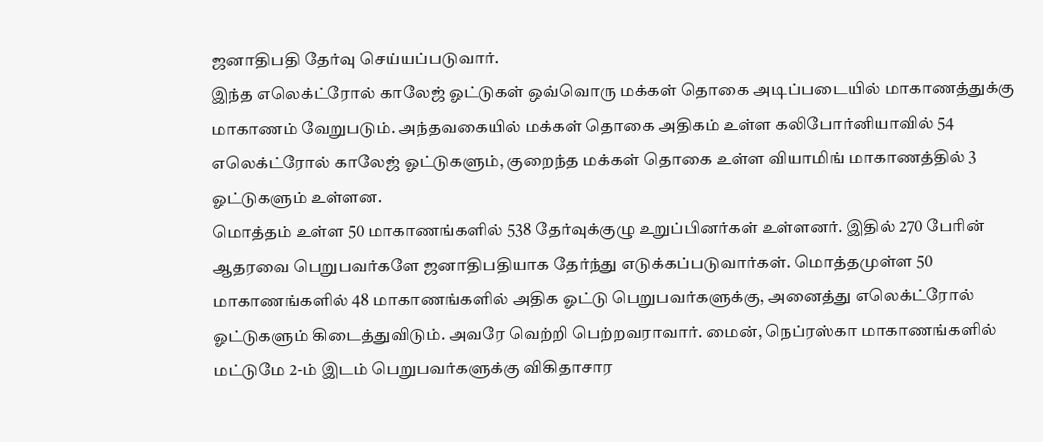ஜனாதிபதி தேர்வு செய்யப்படுவார்.
இந்த எலெக்ட்ரோல் காலேஜ் ஓட்டுகள் ஒவ்வொரு மக்கள் தொகை அடிப்படையில் மாகாணத்துக்கு மாகாணம் வேறுபடும். அந்தவகையில் மக்கள் தொகை அதிகம் உள்ள கலிபோர்னியாவில் 54 எலெக்ட்ரோல் காலேஜ் ஓட்டுகளும், குறைந்த மக்கள் தொகை உள்ள வியாமிங் மாகாணத்தில் 3 ஓட்டுகளும் உள்ளன.
மொத்தம் உள்ள 50 மாகாணங்களில் 538 தேர்வுக்குழு உறுப்பினர்கள் உள்ளனர். இதில் 270 பேரின் ஆதரவை பெறுபவர்களே ஜனாதிபதியாக தேர்ந்து எடுக்கப்படுவார்கள். மொத்தமுள்ள 50 மாகாணங்களில் 48 மாகாணங்களில் அதிக ஓட்டு பெறுபவர்களுக்கு, அனைத்து எலெக்ட்ரோல் ஓட்டுகளும் கிடைத்துவிடும். அவரே வெற்றி பெற்றவராவார். மைன், நெப்ரஸ்கா மாகாணங்களில் மட்டுமே 2-ம் இடம் பெறுபவர்களுக்கு விகிதாசார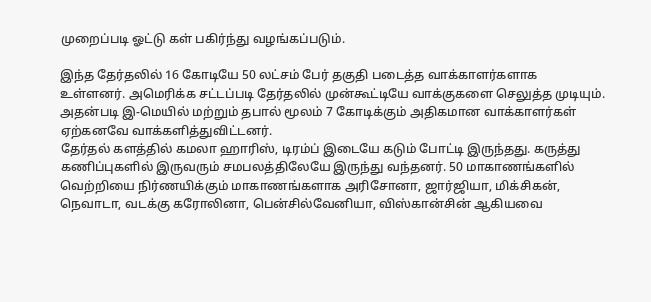முறைப்படி ஓட்டு கள் பகிர்ந்து வழங்கப்படும்.

இந்த தேர்தலில் 16 கோடியே 50 லட்சம் பேர் தகுதி படைத்த வாக்காளர்களாக உள்ளனர். அமெரிக்க சட்டப்படி தேர்தலில் முன்கூட்டியே வாக்குகளை செலுத்த முடியும். அதன்படி இ-மெயில் மற்றும் தபால் மூலம் 7 கோடிக்கும் அதிகமான வாக்காளர்கள் ஏற்கனவே வாக்களித்துவிட்டனர்.
தேர்தல் களத்தில் கமலா ஹாரிஸ், டிரம்ப் இடையே கடும் போட்டி இருந்தது. கருத்து கணிப்புகளில் இருவரும் சமபலத்திலேயே இருந்து வந்தனர். 50 மாகாணங்களில் வெற்றியை நிர்ணயிக்கும் மாகாணங்களாக அரிசோனா, ஜார்ஜியா, மிக்சிகன், நெவாடா, வடக்கு கரோலினா, பென்சில்வேனியா, விஸ்கான்சின் ஆகியவை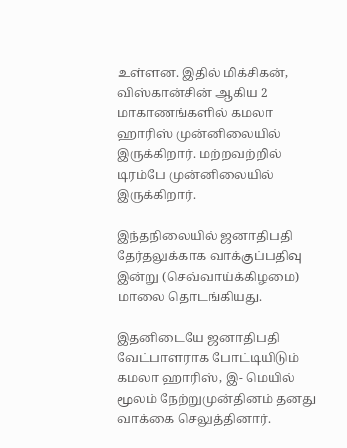உள்ளன. இதில் மிக்சிகன், விஸ்கான்சின் ஆகிய 2 மாகாணங்களில் கமலா ஹாரிஸ் முன்னிலையில் இருக்கிறார். மற்றவற்றில் டிரம்பே முன்னிலையில் இருக்கிறார்.

இந்தநிலையில் ஜனாதிபதி தேர்தலுக்காக வாக்குப்பதிவு இன்று (செவ்வாய்க்கிழமை) மாலை தொடங்கியது.

இதனிடையே ஜனாதிபதி வேட்பாளராக போட்டியிடும் கமலா ஹாரிஸ், இ- மெயில் மூலம் நேற்றுமுன்தினம் தனது வாக்கை செலுத்தினார்.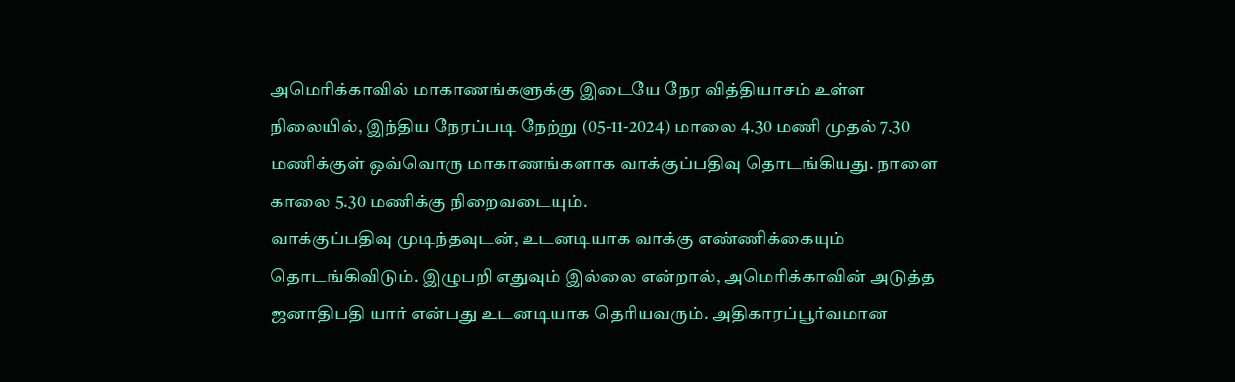அமெரிக்காவில் மாகாணங்களுக்கு இடையே நேர வித்தியாசம் உள்ள நிலையில், இந்திய நேரப்படி நேற்று (05-11-2024) மாலை 4.30 மணி முதல் 7.30 மணிக்குள் ஒவ்வொரு மாகாணங்களாக வாக்குப்பதிவு தொடங்கியது. நாளை காலை 5.30 மணிக்கு நிறைவடையும்.
வாக்குப்பதிவு முடிந்தவுடன், உடனடியாக வாக்கு எண்ணிக்கையும் தொடங்கிவிடும். இழுபறி எதுவும் இல்லை என்றால், அமெரிக்காவின் அடுத்த ஜனாதிபதி யார் என்பது உடனடியாக தெரியவரும். அதிகாரப்பூர்வமான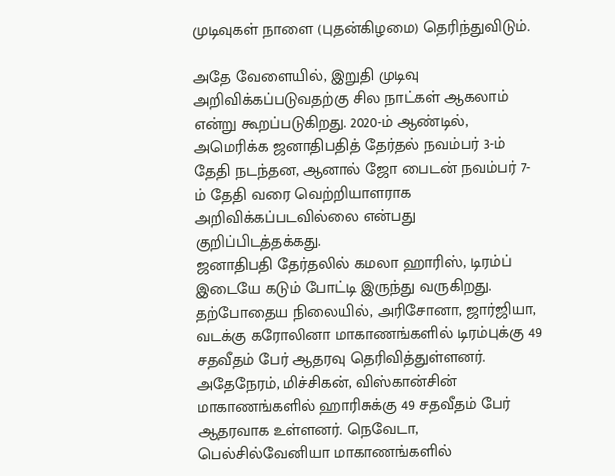முடிவுகள் நாளை (புதன்கிழமை) தெரிந்துவிடும்.

அதே வேளையில், இறுதி முடிவு அறிவிக்கப்படுவதற்கு சில நாட்கள் ஆகலாம் என்று கூறப்படுகிறது. 2020-ம் ஆண்டில், அமெரிக்க ஜனாதிபதித் தேர்தல் நவம்பர் 3-ம் தேதி நடந்தன, ஆனால் ஜோ பைடன் நவம்பர் 7-ம் தேதி வரை வெற்றியாளராக அறிவிக்கப்படவில்லை என்பது குறிப்பிடத்தக்கது.
ஜனாதிபதி தேர்தலில் கமலா ஹாரிஸ், டிரம்ப் இடையே கடும் போட்டி இருந்து வருகிறது.
தற்போதைய நிலையில், அரிசோனா, ஜார்ஜியா, வடக்கு கரோலினா மாகாணங்களில் டிரம்புக்கு 49 சதவீதம் பேர் ஆதரவு தெரிவித்துள்ளனர். அதேநேரம், மிச்சிகன், விஸ்கான்சின் மாகாணங்களில் ஹாரிசுக்கு 49 சதவீதம் பேர் ஆதரவாக உள்ளனர். நெவேடா, பெல்சில்வேனியா மாகாணங்களில்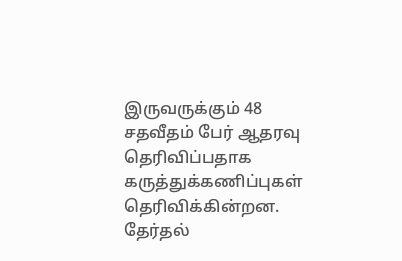இருவருக்கும் 48 சதவீதம் பேர் ஆதரவு தெரிவிப்பதாக கருத்துக்கணிப்புகள் தெரிவிக்கின்றன.
தேர்தல்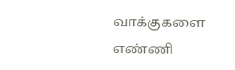வாக்குகளை எண்ணி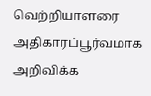வெற்றியாளரை அதிகாரப்பூர்வமாக அறிவிக்க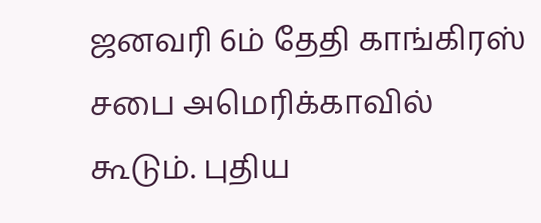ஜனவரி 6ம் தேதி காங்கிரஸ் சபை அமெரிக்காவில் கூடும். புதிய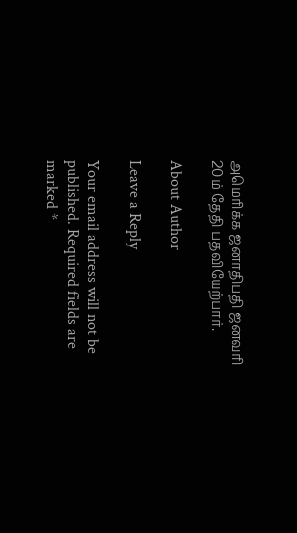அமெரிக்க ஜனாதிபதி ஜனவரி 20ம் தேதி பதவியேற்பார்.

About Author

Leave a Reply

Your email address will not be published. Required fields are marked *